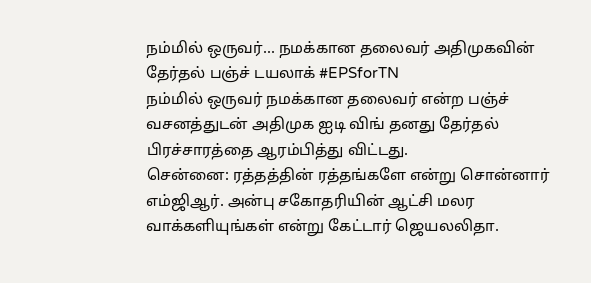நம்மில் ஒருவர்... நமக்கான தலைவர் அதிமுகவின் தேர்தல் பஞ்ச் டயலாக் #EPSforTN
நம்மில் ஒருவர் நமக்கான தலைவர் என்ற பஞ்ச் வசனத்துடன் அதிமுக ஐடி விங் தனது தேர்தல் பிரச்சாரத்தை ஆரம்பித்து விட்டது.
சென்னை: ரத்தத்தின் ரத்தங்களே என்று சொன்னார் எம்ஜிஆர். அன்பு சகோதரியின் ஆட்சி மலர வாக்களியுங்கள் என்று கேட்டார் ஜெயலலிதா.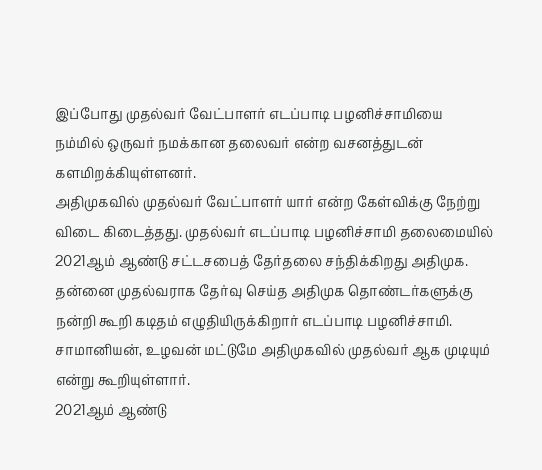இப்போது முதல்வர் வேட்பாளர் எடப்பாடி பழனிச்சாமியை நம்மில் ஒருவர் நமக்கான தலைவர் என்ற வசனத்துடன் களமிறக்கியுள்ளனர்.
அதிமுகவில் முதல்வர் வேட்பாளர் யார் என்ற கேள்விக்கு நேற்று விடை கிடைத்தது. முதல்வர் எடப்பாடி பழனிச்சாமி தலைமையில் 2021ஆம் ஆண்டு சட்டசபைத் தேர்தலை சந்திக்கிறது அதிமுக. தன்னை முதல்வராக தேர்வு செய்த அதிமுக தொண்டர்களுக்கு நன்றி கூறி கடிதம் எழுதியிருக்கிறார் எடப்பாடி பழனிச்சாமி. சாமானியன், உழவன் மட்டுமே அதிமுகவில் முதல்வர் ஆக முடியும் என்று கூறியுள்ளார்.
2021ஆம் ஆண்டு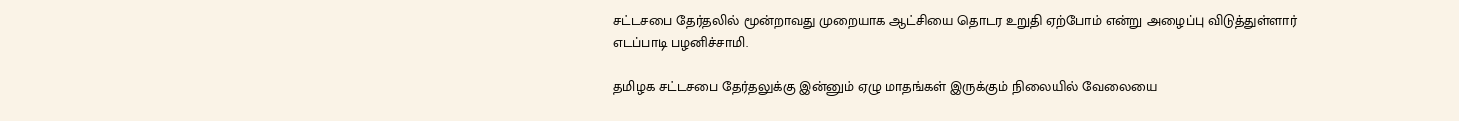சட்டசபை தேர்தலில் மூன்றாவது முறையாக ஆட்சியை தொடர உறுதி ஏற்போம் என்று அழைப்பு விடுத்துள்ளார் எடப்பாடி பழனிச்சாமி.

தமிழக சட்டசபை தேர்தலுக்கு இன்னும் ஏழு மாதங்கள் இருக்கும் நிலையில் வேலையை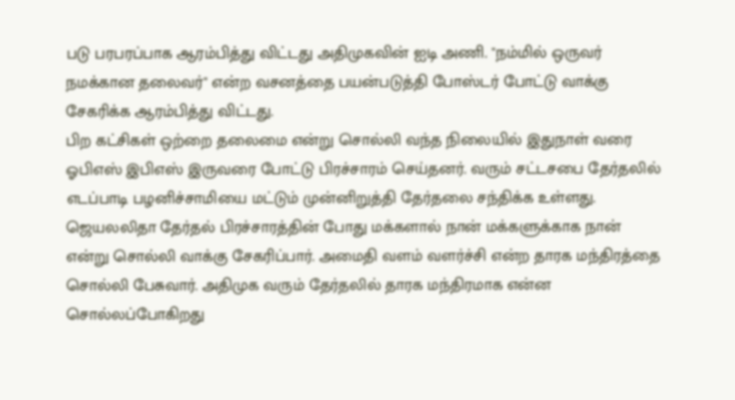படு பரபரப்பாக ஆரம்பித்து விட்டது அதிமுகவின் ஐடி அணி. "நம்மில் ஒருவர் நமக்கான தலைவர்" என்ற வசனத்தை பயன்படுத்தி போஸ்டர் போட்டு வாக்கு சேகரிக்க ஆரம்பித்து விட்டது.
பிற கட்சிகள் ஒற்றை தலைமை என்று சொல்லி வந்த நிலையில் இதுநாள் வரை ஓபிஎஸ் இபிஎஸ் இருவரை போட்டு பிரச்சாரம் செய்தனர். வரும் சட்டசபை தேர்தலில் எடப்பாடி பழனிச்சாமியை மட்டும் முன்னிறுத்தி தேர்தலை சந்திக்க உள்ளது.
ஜெயலலிதா தேர்தல் பிரச்சாரத்தின் போது மக்களால் நான் மக்களுக்காக நான் என்று சொல்லி வாக்கு சேகரிப்பார். அமைதி வளம் வளர்ச்சி என்ற தாரக மந்திரத்தை சொல்லி பேசுவார். அதிமுக வரும் தேர்தலில் தாரக மந்திரமாக என்ன சொல்லப்போகிறது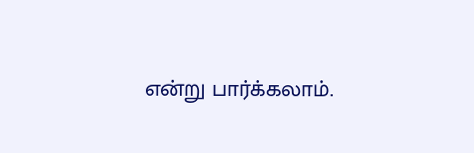என்று பார்க்கலாம்.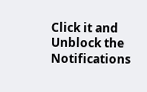Click it and Unblock the Notifications